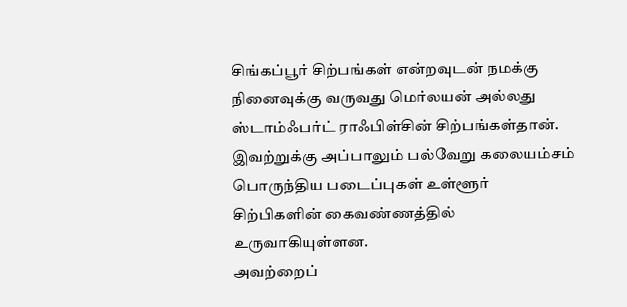சிங்கப்பூர் சிற்பங்கள் என்றவுடன் நமக்கு நினைவுக்கு வருவது மெர்லயன் அல்லது ஸ்டாம்ஃபர்ட் ராஃபிள்சின் சிற்பங்கள்தான்.
இவற்றுக்கு அப்பாலும் பல்வேறு கலையம்சம் பொருந்திய படைப்புகள் உள்ளூர் சிற்பிகளின் கைவண்ணத்தில் உருவாகியுள்ளன.
அவற்றைப்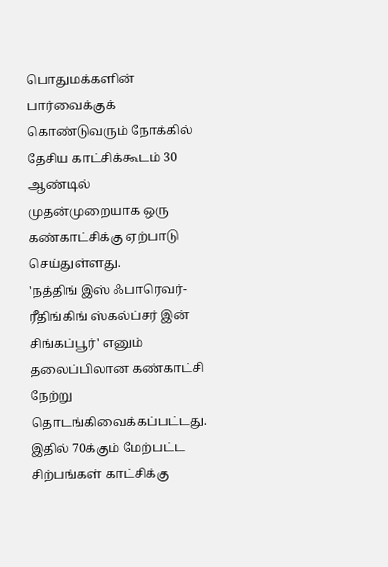பொதுமக்களின் பார்வைக்குக் கொண்டுவரும் நோக்கில் தேசிய காட்சிக்கூடம் 30 ஆண்டில் முதன்முறையாக ஒரு கண்காட்சிக்கு ஏற்பாடு செய்துள்ளது.
'நத்திங் இஸ் ஃபாரெவர்-ரீதிங்கிங் ஸ்கல்ப்சர் இன் சிங்கப்பூர்' எனும் தலைப்பிலான கண்காட்சி நேற்று தொடங்கிவைக்கப்பட்டது.
இதில் 70க்கும் மேற்பட்ட சிற்பங்கள் காட்சிக்கு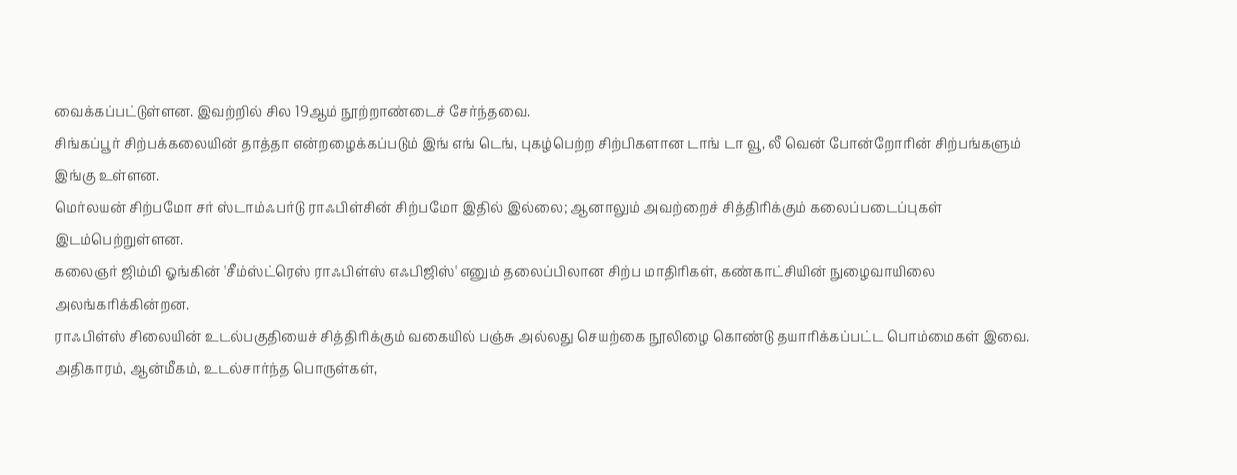வைக்கப்பட்டுள்ளன. இவற்றில் சில 19ஆம் நூற்றாண்டைச் சேர்ந்தவை.
சிங்கப்பூர் சிற்பக்கலையின் தாத்தா என்றழைக்கப்படும் இங் எங் டெங், புகழ்பெற்ற சிற்பிகளான டாங் டா வூ, லீ வென் போன்றோரின் சிற்பங்களும் இங்கு உள்ளன.
மெர்லயன் சிற்பமோ சர் ஸ்டாம்ஃபர்டு ராஃபிள்சின் சிற்பமோ இதில் இல்லை; ஆனாலும் அவற்றைச் சித்திரிக்கும் கலைப்படைப்புகள் இடம்பெற்றுள்ளன.
கலைஞர் ஜிம்மி ஓங்கின் 'சீம்ஸ்ட்ரெஸ் ராஃபிள்ஸ் எஃபிஜிஸ்' எனும் தலைப்பிலான சிற்ப மாதிரிகள், கண்காட்சியின் நுழைவாயிலை அலங்கரிக்கின்றன.
ராஃபிள்ஸ் சிலையின் உடல்பகுதியைச் சித்திரிக்கும் வகையில் பஞ்சு அல்லது செயற்கை நூலிழை கொண்டு தயாரிக்கப்பட்ட பொம்மைகள் இவை.
அதிகாரம், ஆன்மீகம், உடல்சார்ந்த பொருள்கள்,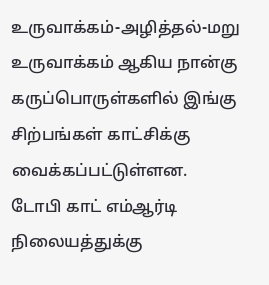உருவாக்கம்-அழித்தல்-மறு உருவாக்கம் ஆகிய நான்கு கருப்பொருள்களில் இங்கு சிற்பங்கள் காட்சிக்கு வைக்கப்பட்டுள்ளன.
டோபி காட் எம்ஆர்டி நிலையத்துக்கு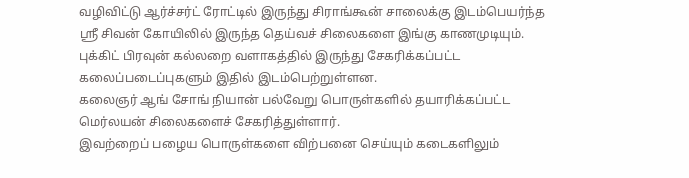வழிவிட்டு ஆர்ச்சர்ட் ரோட்டில் இருந்து சிராங்கூன் சாலைக்கு இடம்பெயர்ந்த ஸ்ரீ சிவன் கோயிலில் இருந்த தெய்வச் சிலைகளை இங்கு காணமுடியும்.
புக்கிட் பிரவுன் கல்லறை வளாகத்தில் இருந்து சேகரிக்கப்பட்ட கலைப்படைப்புகளும் இதில் இடம்பெற்றுள்ளன.
கலைஞர் ஆங் சோங் நியான் பல்வேறு பொருள்களில் தயாரிக்கப்பட்ட மெர்லயன் சிலைகளைச் சேகரித்துள்ளார்.
இவற்றைப் பழைய பொருள்களை விற்பனை செய்யும் கடைகளிலும்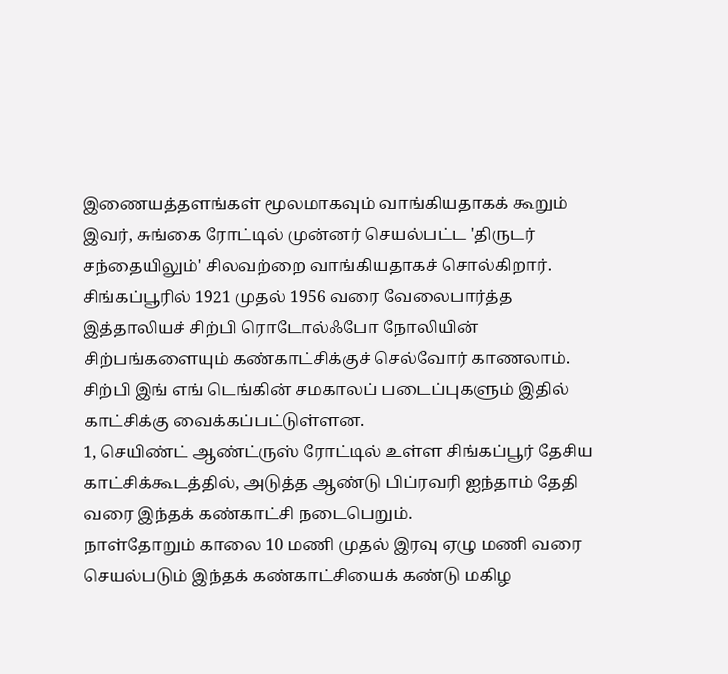இணையத்தளங்கள் மூலமாகவும் வாங்கியதாகக் கூறும் இவர், சுங்கை ரோட்டில் முன்னர் செயல்பட்ட 'திருடர் சந்தையிலும்' சிலவற்றை வாங்கியதாகச் சொல்கிறார்.
சிங்கப்பூரில் 1921 முதல் 1956 வரை வேலைபார்த்த இத்தாலியச் சிற்பி ரொடோல்ஃபோ நோலியின் சிற்பங்களையும் கண்காட்சிக்குச் செல்வோர் காணலாம்.
சிற்பி இங் எங் டெங்கின் சமகாலப் படைப்புகளும் இதில் காட்சிக்கு வைக்கப்பட்டுள்ளன.
1, செயிண்ட் ஆண்ட்ருஸ் ரோட்டில் உள்ள சிங்கப்பூர் தேசிய காட்சிக்கூடத்தில், அடுத்த ஆண்டு பிப்ரவரி ஐந்தாம் தேதி வரை இந்தக் கண்காட்சி நடைபெறும்.
நாள்தோறும் காலை 10 மணி முதல் இரவு ஏழு மணி வரை செயல்படும் இந்தக் கண்காட்சியைக் கண்டு மகிழ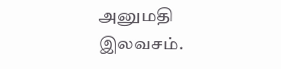அனுமதி இலவசம்.